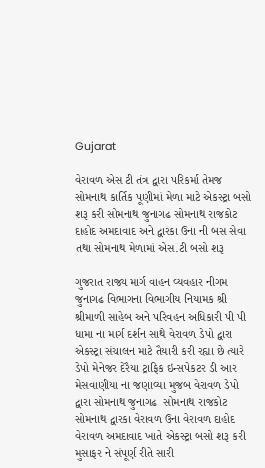Gujarat

વેરાવળ એસ ટી તંત્ર દ્વારા પરિકર્મા તેમજ સોમનાથ કાર્તિક પૂણીમાં મેળા માટે એકસ્ટ્રા બસો શરૂ કરી સોમનાથ જુનાગઢ સોમનાથ રાજકોટ દાહોદ અમદાવાદ અને દ્વારકા ઉના ની બસ સેવા તથા સોમનાથ મેળામાં એસ.ટી બસો શરૂ

ગુજરાત રાજ્ય માર્ગ વાહન વ્યવહાર નીગમ જુનાગઢ વિભાગના વિભાગીય નિયામક શ્રી શ્રીમાળી સાહેબ અને પરિવહન અધિકારી પી પી ધામા ના માર્ગ દર્શન સાથે વેરાવળ ડેપો દ્વારા એકસ્ટ્રા સંચાલન માટે તૈયારી કરી રહ્યા છે ત્યારે ડેપો મેનેજર દેરૈયા ટ્રાફિક ઇન્સપેકટર ડી આર મેસવાણીયા ના જણાવ્યા મુજબ વેરાવળ ડેપો દ્વારા સોમનાથ જુનાગઢ  સોમનાથ રાજકોટ સોમનાથ દ્વારકા વેરાવળ ઉના વેરાવળ દાહોદ વેરાવળ અમદાવાદ ખાતે એકસ્ટ્રા બસો શરૂ કરી મુસાફર ને સંપૂર્ણ રીતે સારી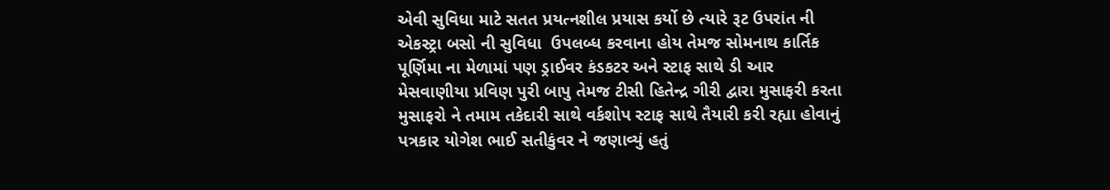એવી સુવિધા માટે સતત પ્રયત્નશીલ પ્રયાસ કર્યો છે ત્યારે રૂટ ઉપરાંત ની એકસ્ટ્રા બસો ની સુવિધા  ઉપલબ્ધ કરવાના હોય તેમજ સોમનાથ કાર્તિક પૂર્ણિમા ના મેળામાં પણ ડ્રાઈવર કંડકટર અને સ્ટાફ સાથે ડી આર મેસવાણીયા પ્રવિણ પુરી બાપુ તેમજ ટીસી હિતેન્દ્ર ગીરી દ્વારા મુસાફરી કરતા મુસાફરો ને તમામ તકેદારી સાથે વર્કશોપ સ્ટાફ સાથે તૈયારી કરી રહ્યા હોવાનું પત્રકાર યોગેશ ભાઈ સતીકુંવર ને જણાવ્યું હતું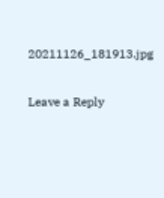20211126_181913.jpg

Leave a Reply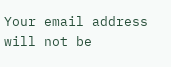Your email address will not be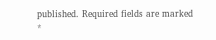published. Required fields are marked *